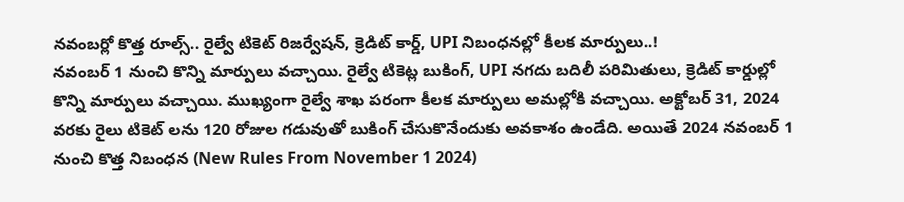నవంబర్లో కొత్త రూల్స్.. రైల్వే టికెట్ రిజర్వేషన్, క్రెడిట్ కార్డ్, UPI నిబంధనల్లో కీలక మార్పులు..!
నవంబర్ 1 నుంచి కొన్ని మార్పులు వచ్చాయి. రైల్వే టికెట్ల బుకింగ్, UPI నగదు బదిలీ పరిమితులు, క్రెడిట్ కార్డుల్లో కొన్ని మార్పులు వచ్చాయి. ముఖ్యంగా రైల్వే శాఖ పరంగా కీలక మార్పులు అమల్లోకి వచ్చాయి. అక్టోబర్ 31, 2024 వరకు రైలు టికెట్ లను 120 రోజుల గడువుతో బుకింగ్ చేసుకొనేందుకు అవకాశం ఉండేది. అయితే 2024 నవంబర్ 1 నుంచి కొత్త నిబంధన (New Rules From November 1 2024)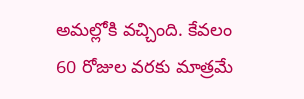అమల్లోకి వచ్చింది. కేవలం 60 రోజుల వరకు మాత్రమే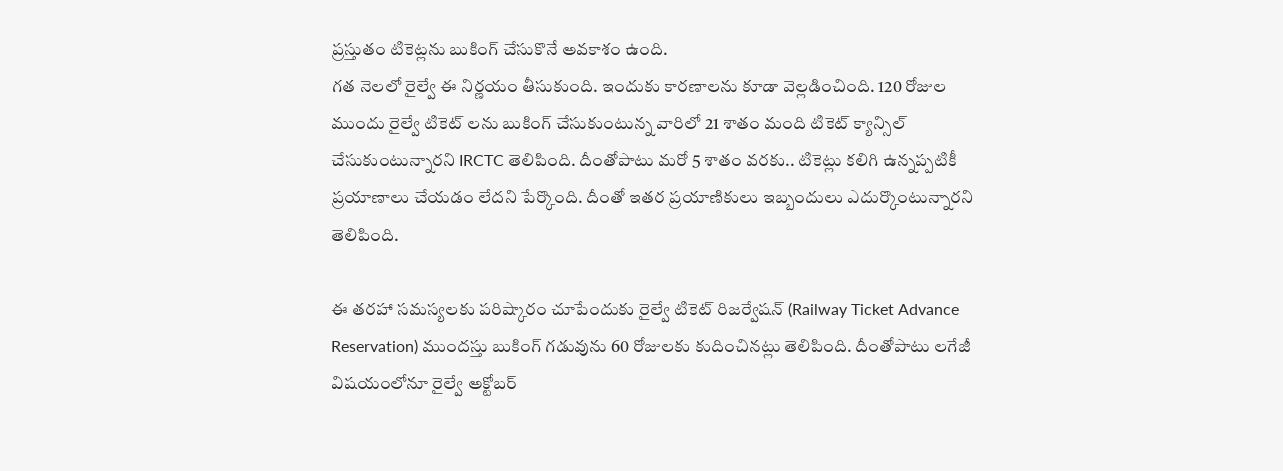ప్రస్తుతం టికెట్లను బుకింగ్ చేసుకొనే అవకాశం ఉంది.
గత నెలలో రైల్వే ఈ నిర్ణయం తీసుకుంది. ఇందుకు కారణాలను కూడా వెల్లడించింది. 120 రోజుల ముందు రైల్వే టికెట్ లను బుకింగ్ చేసుకుంటున్న వారిలో 21 శాతం మంది టికెట్ క్యాన్సిల్ చేసుకుంటున్నారని IRCTC తెలిపింది. దీంతోపాటు మరో 5 శాతం వరకు.. టికెట్లు కలిగి ఉన్నప్పటికీ ప్రయాణాలు చేయడం లేదని పేర్కొంది. దీంతో ఇతర ప్రయాణికులు ఇబ్బందులు ఎదుర్కొంటున్నారని తెలిపింది.

ఈ తరహా సమస్యలకు పరిష్కారం చూపేందుకు రైల్వే టికెట్ రిజర్వేషన్ (Railway Ticket Advance Reservation) ముందస్తు బుకింగ్ గడువును 60 రోజులకు కుదించినట్లు తెలిపింది. దీంతోపాటు లగేజీ విషయంలోనూ రైల్వే అక్టోబర్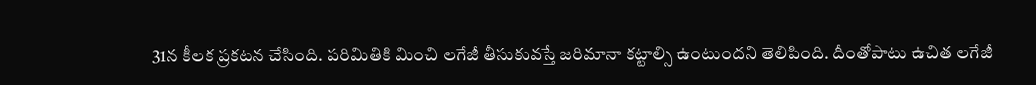31న కీలక ప్రకటన చేసింది. పరిమితికి మించి లగేజీ తీసుకువస్తే జరిమానా కట్టాల్సి ఉంటుందని తెలిపింది. దీంతోపాటు ఉచిత లగేజీ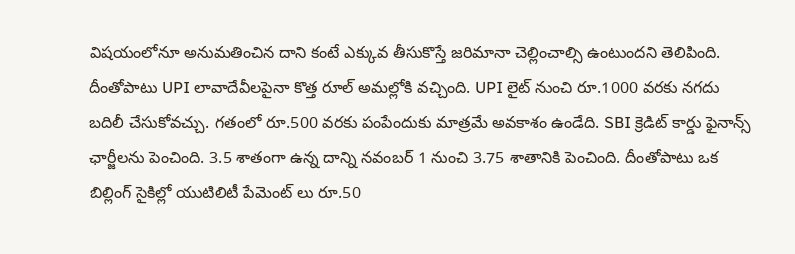విషయంలోనూ అనుమతించిన దాని కంటే ఎక్కువ తీసుకొస్తే జరిమానా చెల్లించాల్సి ఉంటుందని తెలిపింది.
దీంతోపాటు UPI లావాదేవీలపైనా కొత్త రూల్ అమల్లోకి వచ్చింది. UPI లైట్ నుంచి రూ.1000 వరకు నగదు బదిలీ చేసుకోవచ్చు. గతంలో రూ.500 వరకు పంపేందుకు మాత్రమే అవకాశం ఉండేది. SBI క్రెడిట్ కార్డు ఫైనాన్స్ ఛార్జీలను పెంచింది. 3.5 శాతంగా ఉన్న దాన్ని నవంబర్ 1 నుంచి 3.75 శాతానికి పెంచింది. దీంతోపాటు ఒక బిల్లింగ్ సైకిల్లో యుటిలిటీ పేమెంట్ లు రూ.50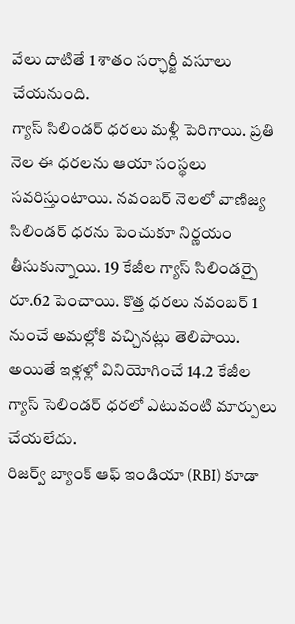వేలు దాటితే 1 శాతం సర్ఛార్జీ వసూలు చేయనుంది.
గ్యాస్ సిలిండర్ ధరలు మళ్లీ పెరిగాయి. ప్రతి నెల ఈ ధరలను ఆయా సంస్థలు సవరిస్తుంటాయి. నవంబర్ నెలలో వాణిజ్య సిలిండర్ ధరను పెంచుకూ నిర్ణయం తీసుకున్నాయి. 19 కేజీల గ్యాస్ సిలిండర్పై రూ.62 పెంచాయి. కొత్త ధరలు నవంబర్ 1 నుంచే అమల్లోకి వచ్చినట్లు తెలిపాయి. అయితే ఇళ్లళ్లో వినియోగించే 14.2 కేజీల గ్యాస్ సెలిండర్ ధరలో ఎటువంటి మార్పులు చేయలేదు.
రిజర్వ్ బ్యాంక్ ఆఫ్ ఇండియా (RBI) కూడా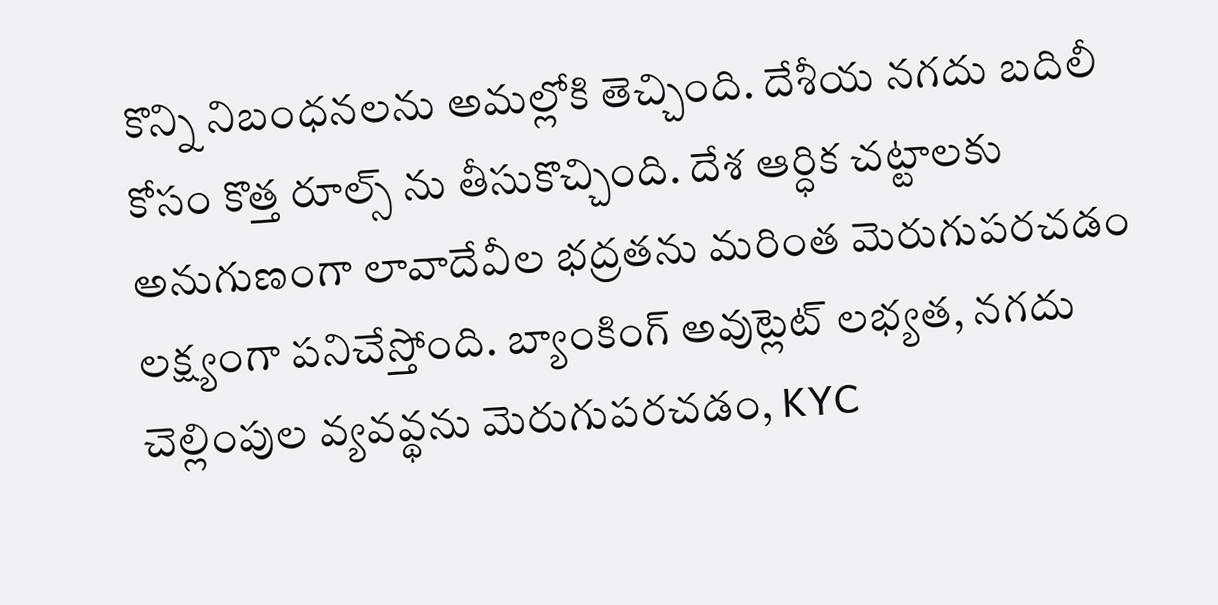కొన్ని నిబంధనలను అమల్లోకి తెచ్చింది. దేశీయ నగదు బదిలీ కోసం కొత్త రూల్స్ ను తీసుకొచ్చింది. దేశ ఆర్ధిక చట్టాలకు అనుగుణంగా లావాదేవీల భద్రతను మరింత మెరుగుపరచడం లక్ష్యంగా పనిచేస్తోంది. బ్యాంకింగ్ అవుట్లెట్ లభ్యత, నగదు చెల్లింపుల వ్యవవ్థను మెరుగుపరచడం, KYC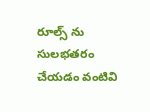రూల్స్ ను సులభతరం చేయడం వంటివి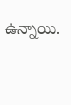ఉన్నాయి.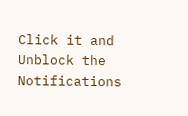Click it and Unblock the Notifications